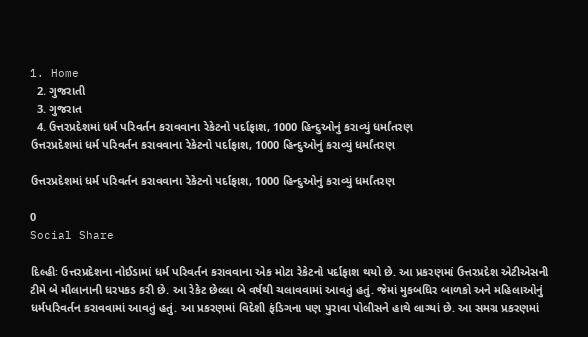1. Home
  2. ગુજરાતી
  3. ગુજરાત
  4. ઉત્તરપ્રદેશમાં ધર્મ પરિવર્તન કરાવવાના રેકેટનો પર્દાફાશ, 1000 હિન્દુઓનું કરાવ્યું ધર્માંતરણ
ઉત્તરપ્રદેશમાં ધર્મ પરિવર્તન કરાવવાના રેકેટનો પર્દાફાશ, 1000 હિન્દુઓનું કરાવ્યું ધર્માંતરણ

ઉત્તરપ્રદેશમાં ધર્મ પરિવર્તન કરાવવાના રેકેટનો પર્દાફાશ, 1000 હિન્દુઓનું કરાવ્યું ધર્માંતરણ

0
Social Share

દિલ્હીઃ ઉત્તરપ્રદેશના નોઈડામાં ધર્મ પરિવર્તન કરાવવાના એક મોટા રેકેટનો પર્દાફાશ થયો છે. આ પ્રકરણમાં ઉત્તરપ્રદેશ એટીએસની ટીમે બે મૌલાનાની ધરપકડ કરી છે. આ રેકેટ છેલ્લા બે વર્ષથી ચલાવવામાં આવતું હતું. જેમાં મુકબધિર બાળકો અને મહિલાઓનું ધર્મપરિવર્તન કરાવવામાં આવતું હતું. આ પ્રકરણમાં વિદેશી ફંડિગના પણ પુરાવા પોલીસને હાથે લાગ્યાં છે. આ સમગ્ર પ્રકરણમાં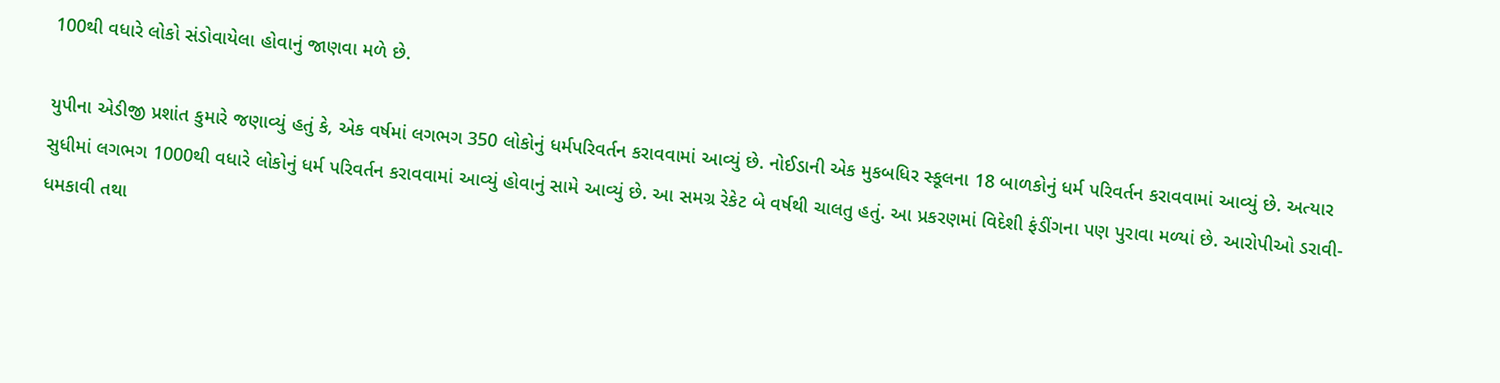100થી વધારે લોકો સંડોવાયેલા હોવાનું જાણવા મળે છે.

યુપીના એડીજી પ્રશાંત કુમારે જણાવ્યું હતું કે, એક વર્ષમાં લગભગ 350 લોકોનું ધર્મપરિવર્તન કરાવવામાં આવ્યું છે. નોઈડાની એક મુકબધિર સ્કૂલના 18 બાળકોનું ધર્મ પરિવર્તન કરાવવામાં આવ્યું છે. અત્યાર સુધીમાં લગભગ 1000થી વધારે લોકોનું ધર્મ પરિવર્તન કરાવવામાં આવ્યું હોવાનું સામે આવ્યું છે. આ સમગ્ર રેકેટ બે વર્ષથી ચાલતુ હતું. આ પ્રકરણમાં વિદેશી ફંડીંગના પણ પુરાવા મળ્યાં છે. આરોપીઓ ડરાવી-ધમકાવી તથા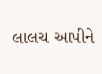લાલચ આપીને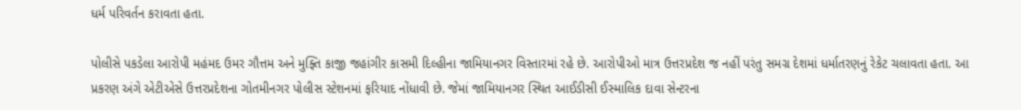ધર્મ પરિવર્તન કરાવતા હતા.

પોલીસે પકડેલા આરોપી મહંમદ ઉમર ગૌત્તમ અને મુફ્તિ કાજી જહાંગીર કાસમી દિલ્હીના જામિયાનગર વિસ્તારમાં રહે છે. આરોપીઓ માત્ર ઉત્તરપ્રદેશ જ નહીં પરંતુ સમગ્ર દેશમાં ધર્માતરણનું રેકેટ ચલાવતા હતા. આ પ્રકરણ અંગે એટીએસે ઉત્તરપ્રદેશના ગોતમીનગર પોલીસ સ્ટેશનમાં ફરિયાદ નોંધાવી છે. જેમાં જામિયાનગર સ્થિત આઈડીસી ઈસ્માલિક દાવા સેન્ટરના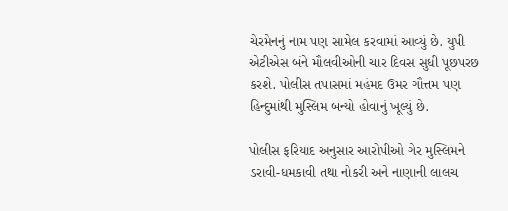ચેરમેનનું નામ પણ સામેલ કરવામાં આવ્યું છે. યુપી એટીએસ બંને મૌલવીઓની ચાર દિવસ સુધી પૂછપરછ કરશે. પોલીસ તપાસમાં મહંમદ ઉમર ગૌત્તમ પણ હિન્દુમાંથી મુસ્લિમ બન્યો હોવાનું ખૂલ્યું છે.

પોલીસ ફરિયાદ અનુસાર આરોપીઓ ગેર મુસ્લિમને ડરાવી-ધમકાવી તથા નોકરી અને નાણાની લાલચ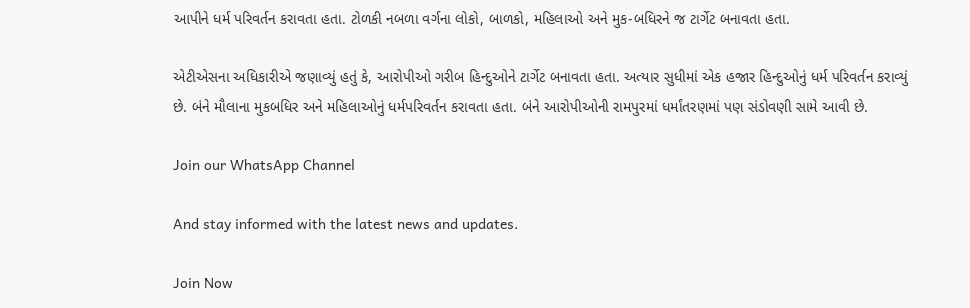આપીને ધર્મ પરિવર્તન કરાવતા હતા. ટોળકી નબળા વર્ગના લોકો, બાળકો, મહિલાઓ અને મુક-બધિરને જ ટાર્ગેટ બનાવતા હતા.

એટીએસના અધિકારીએ જણાવ્યું હતું કે, આરોપીઓ ગરીબ હિન્દુઓને ટાર્ગેટ બનાવતા હતા. અત્યાર સુધીમાં એક હજાર હિન્દુઓનું ધર્મ પરિવર્તન કરાવ્યું છે. બંને મૌલાના મુકબધિર અને મહિલાઓનું ધર્મપરિવર્તન કરાવતા હતા. બંને આરોપીઓની રામપુરમાં ધર્માંતરણમાં પણ સંડોવણી સામે આવી છે.

Join our WhatsApp Channel

And stay informed with the latest news and updates.

Join Now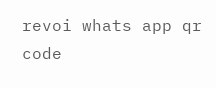revoi whats app qr code